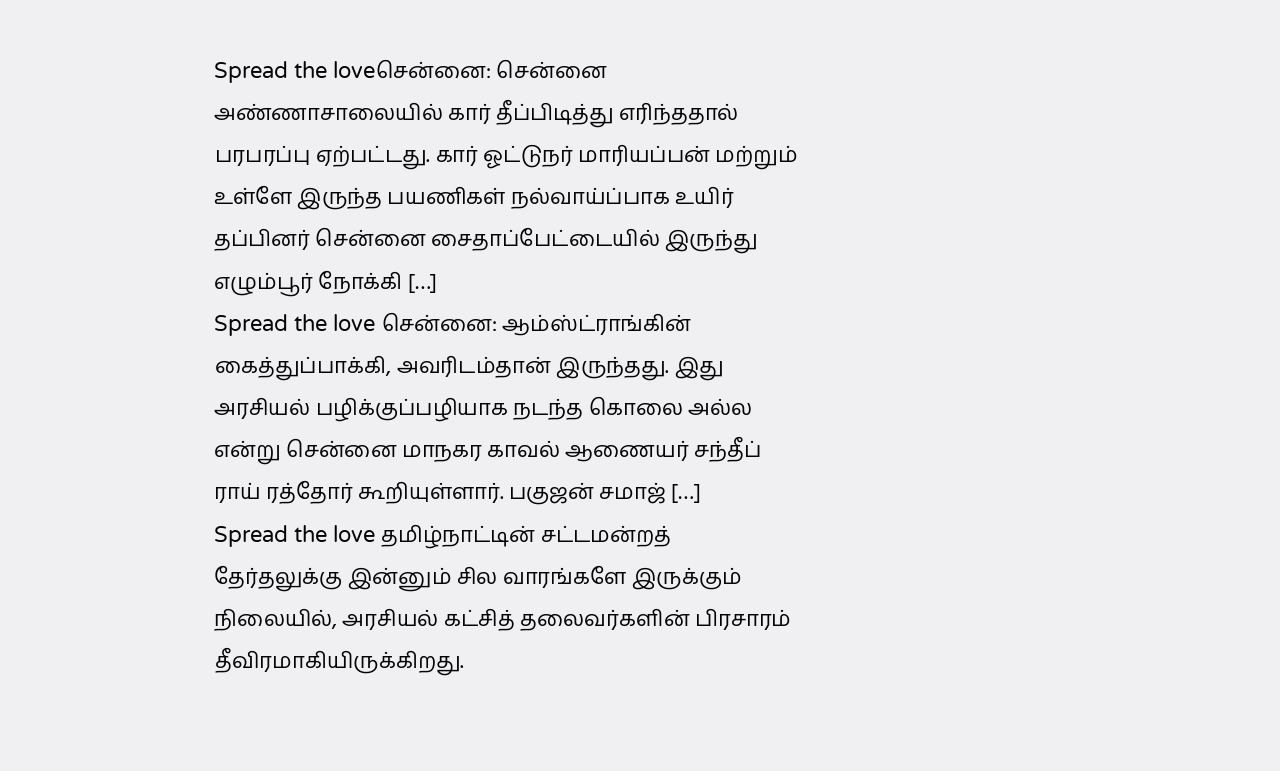Spread the loveசென்னை: சென்னை அண்ணாசாலையில் கார் தீப்பிடித்து எரிந்ததால் பரபரப்பு ஏற்பட்டது. கார் ஓட்டுநர் மாரியப்பன் மற்றும் உள்ளே இருந்த பயணிகள் நல்வாய்ப்பாக உயிர் தப்பினர் சென்னை சைதாப்பேட்டையில் இருந்து எழும்பூர் நோக்கி […]
Spread the love சென்னை: ஆம்ஸ்ட்ராங்கின் கைத்துப்பாக்கி, அவரிடம்தான் இருந்தது. இது அரசியல் பழிக்குப்பழியாக நடந்த கொலை அல்ல என்று சென்னை மாநகர காவல் ஆணையர் சந்தீப் ராய் ரத்தோர் கூறியுள்ளார். பகுஜன் சமாஜ் […]
Spread the love தமிழ்நாட்டின் சட்டமன்றத் தேர்தலுக்கு இன்னும் சில வாரங்களே இருக்கும் நிலையில், அரசியல் கட்சித் தலைவர்களின் பிரசாரம் தீவிரமாகியிருக்கிறது.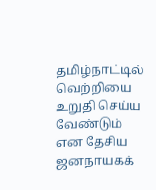தமிழ்நாட்டில் வெற்றியை உறுதி செய்ய வேண்டும் என தேசிய ஜனநாயகக்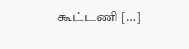கூட்டணி […]